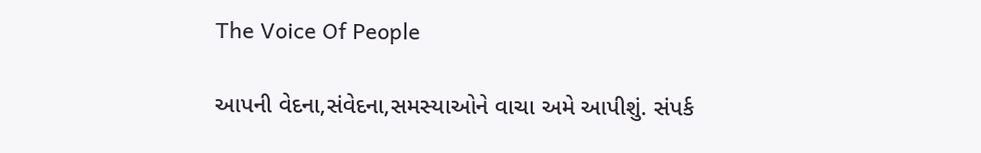The Voice Of People

આપની વેદના,સંવેદના,સમસ્યાઓને વાચા અમે આપીશું. સંપર્ક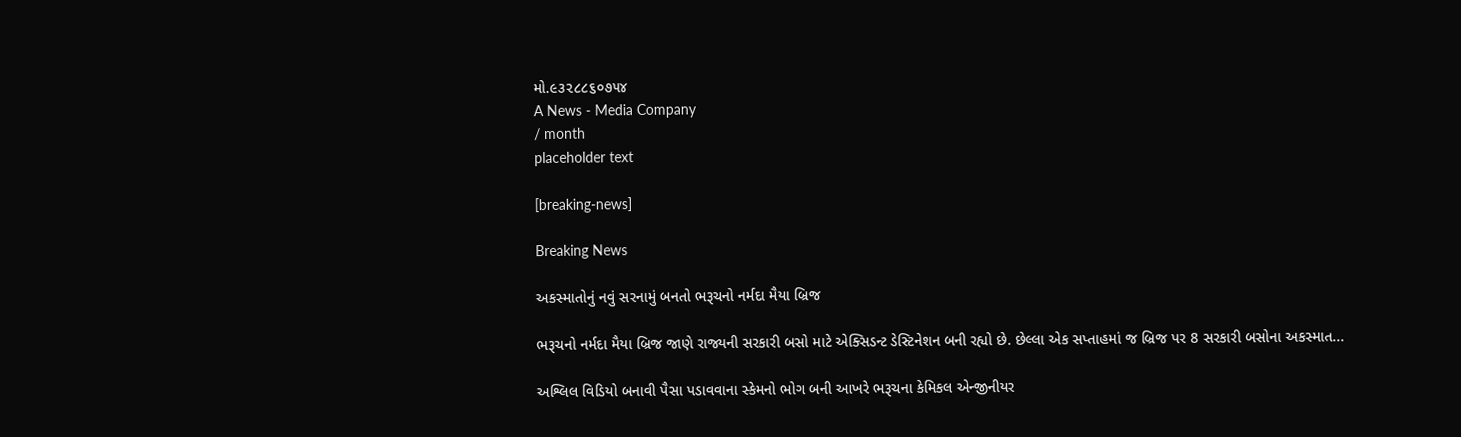મો.૯૩૨૮૮૬૦૭૫૪
A News - Media Company
/ month
placeholder text

[breaking-news]

Breaking News

અકસ્માતોનું નવું સરનામું બનતો ભરૂચનો નર્મદા મૈયા બ્રિજ

ભરૂચનો નર્મદા મૈયા બ્રિજ જાણે રાજ્યની સરકારી બસો માટે એક્સિડન્ટ ડેસ્ટિનેશન બની રહ્યો છે. છેલ્લા એક સપ્તાહમાં જ બ્રિજ પર 8 સરકારી બસોના અકસ્માત...

અશ્લિલ વિડિયો બનાવી પૈસા પડાવવાના સ્કેમનો ભોગ બની આખરે ભરૂચના કેમિકલ એન્જીનીયર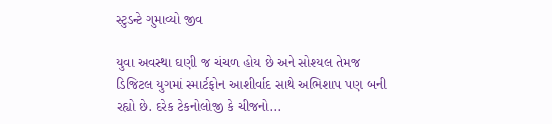સ્ટુડન્ટે ગુમાવ્યો જીવ

યુવા અવસ્થા ઘણી જ ચંચળ હોય છે અને સોશ્યલ તેમજ ડિજિટલ યુગમાં સ્માર્ટફોન આશીર્વાદ સાથે અભિશાપ પણ બની રહ્યો છે. દરેક ટેકનોલોજી કે ચીજનો...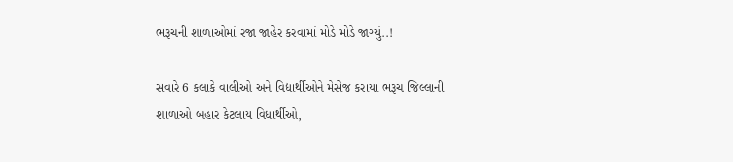ભરૂચની શાળાઓમાં રજા જાહેર કરવામાં મોડે મોડે જાગ્યું..!

સવારે 6 કલાકે વાલીઓ અને વિદ્યાર્થીઓને મેસેજ કરાયા ભરૂચ જિલ્લાની શાળાઓ બહાર કેટલાય વિધાર્થીઓ,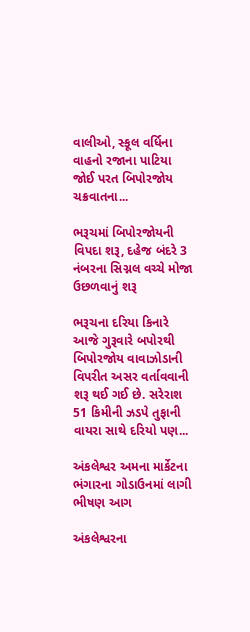વાલીઓ, સ્કૂલ વર્ધિના વાહનો રજાના પાટિયા જોઈ પરત બિપોરજોય ચક્રવાતના...

ભરૂચમાં બિપોરજોયની વિપદા શરૂ, દહેજ બંદરે 3 નંબરના સિગ્નલ વચ્ચે મોજા ઉછળવાનું શરૂ

ભરૂચના દરિયા કિનારે આજે ગુરૂવારે બપોરથી બિપોરજોય વાવાઝોડાની વિપરીત અસર વર્તાવવાની શરૂ થઈ ગઈ છે. સરેરાશ 51 કિમીની ઝડપે તુફાની વાયરા સાથે દરિયો પણ...

અંકલેશ્વર અમના માર્કેટના ભંગારના ગોડાઉનમાં લાગી ભીષણ આગ

અંકલેશ્વરના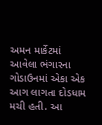અમન માર્કેટમાં આવેલા ભંગારના ગોડાઉનમાં એકા એક આગ લાગતા દોડધામ મચી હતી. આ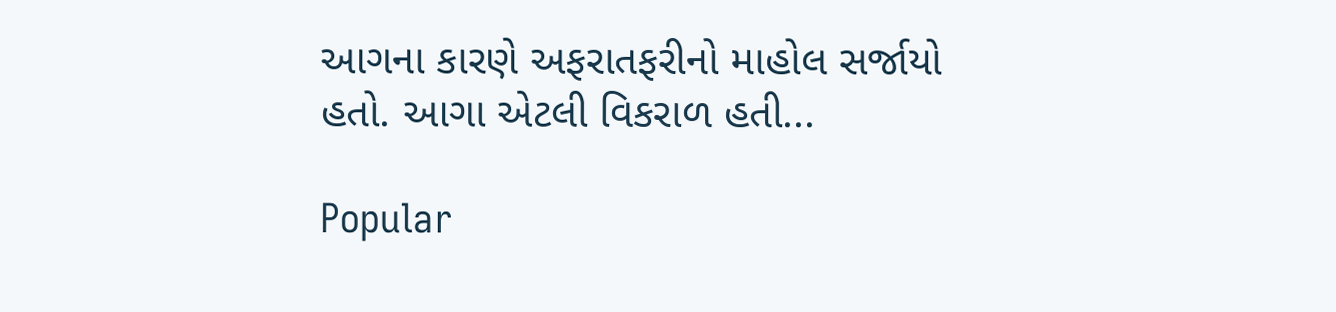આગના કારણે અફરાતફરીનો માહોલ સર્જાયો હતો. આગા એટલી વિકરાળ હતી...

Popular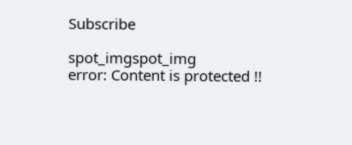Subscribe

spot_imgspot_img
error: Content is protected !!